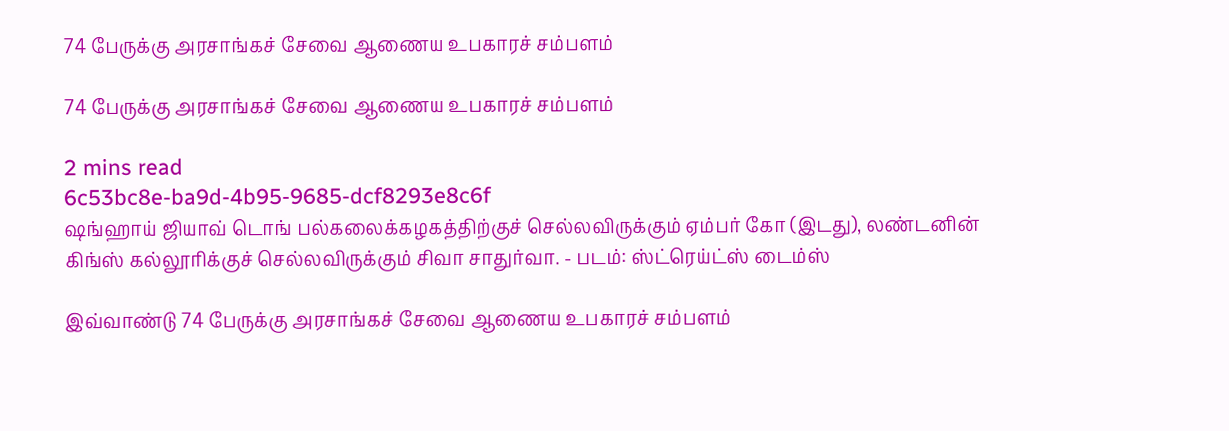74 பேருக்கு அரசாங்கச் சேவை ஆணைய உபகாரச் சம்பளம்

74 பேருக்கு அரசாங்கச் சேவை ஆணைய உபகாரச் சம்பளம்

2 mins read
6c53bc8e-ba9d-4b95-9685-dcf8293e8c6f
ஷங்ஹாய் ஜியாவ் டொங் பல்கலைக்கழகத்திற்குச் செல்லவிருக்கும் ஏம்பர் கோ (இடது), லண்டனின் கிங்ஸ் கல்லூரிக்குச் செல்லவிருக்கும் சிவா சாதுர்வா. - படம்: ஸ்ட்ரெய்ட்ஸ் டைம்ஸ்

இவ்வாண்டு 74 பேருக்கு அரசாங்கச் சேவை ஆணைய உபகாரச் சம்பளம்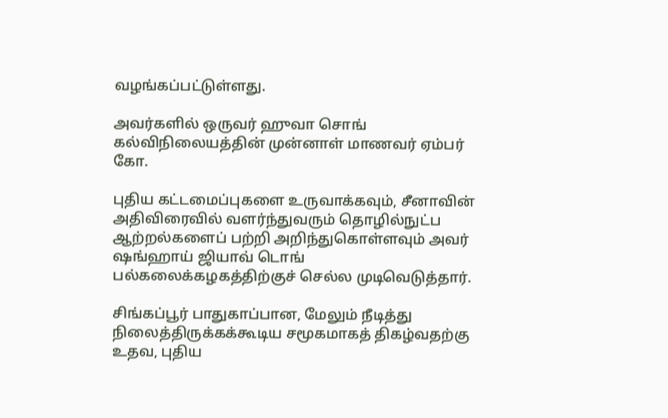வழங்கப்பட்டுள்ளது.

அவர்களில் ஒருவர் ஹுவா சொங் கல்விநிலையத்தின் முன்னாள் மாணவர் ஏம்பர் கோ.

புதிய கட்டமைப்புகளை உருவாக்கவும், சீனாவின் அதிவிரைவில் வளர்ந்துவரும் தொழில்நுட்ப ஆற்றல்களைப் பற்றி அறிந்துகொள்ளவும் அவர் ஷங்ஹாய் ஜியாவ் டொங் பல்கலைக்கழகத்திற்குச் செல்ல முடிவெடுத்தார்.

சிங்கப்பூர் பாதுகாப்பான, மேலும் நீடித்து நிலைத்திருக்கக்கூடிய சமூகமாகத் திகழ்வதற்கு உதவ, புதிய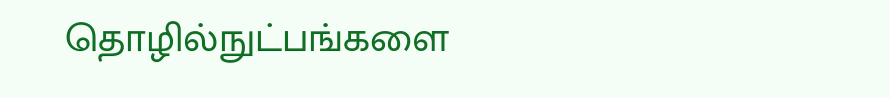தொழில்நுட்பங்களை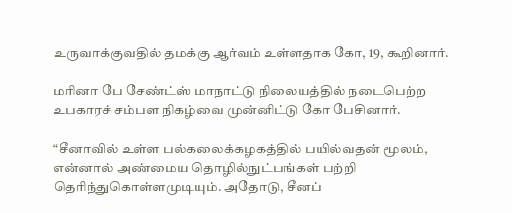உருவாக்குவதில் தமக்கு ஆர்வம் உள்ளதாக கோ, 19, கூறினார்.

மரினா பே சேண்ட்ஸ் மாநாட்டு நிலையத்தில் நடைபெற்ற உபகாரச் சம்பள நிகழ்வை முன்னிட்டு கோ பேசினார்.

“சீனாவில் உள்ள பல்கலைக்கழகத்தில் பயில்வதன் மூலம், என்னால் அண்மைய தொழில்நுட்பங்கள் பற்றி தெரிந்துகொள்ளமுடியும். அதோடு, சீனப்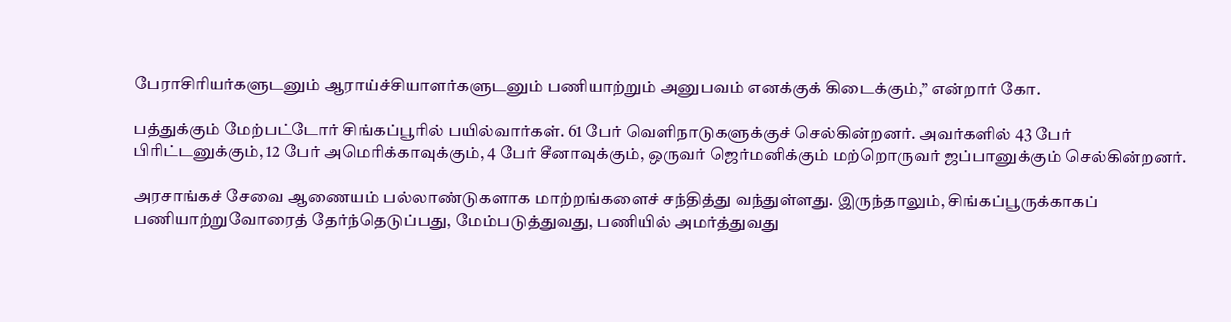பேராசிரியர்களுடனும் ஆராய்ச்சியாளர்களுடனும் பணியாற்றும் அனுபவம் எனக்குக் கிடைக்கும்,” என்றார் கோ.

பத்துக்கும் மேற்பட்டோர் சிங்கப்பூரில் பயில்வார்கள். 61 பேர் வெளிநாடுகளுக்குச் செல்கின்றனர். அவர்களில் 43 பேர் பிரிட்டனுக்கும், 12 பேர் அமெரிக்காவுக்கும், 4 பேர் சீனாவுக்கும், ஒருவர் ஜெர்மனிக்கும் மற்றொருவர் ஜப்பானுக்கும் செல்கின்றனர்.

அரசாங்கச் சேவை ஆணையம் பல்லாண்டுகளாக மாற்றங்களைச் சந்தித்து வந்துள்ளது. இருந்தாலும், சிங்கப்பூருக்காகப் பணியாற்றுவோரைத் தேர்ந்தெடுப்பது, மேம்படுத்துவது, பணியில் அமர்த்துவது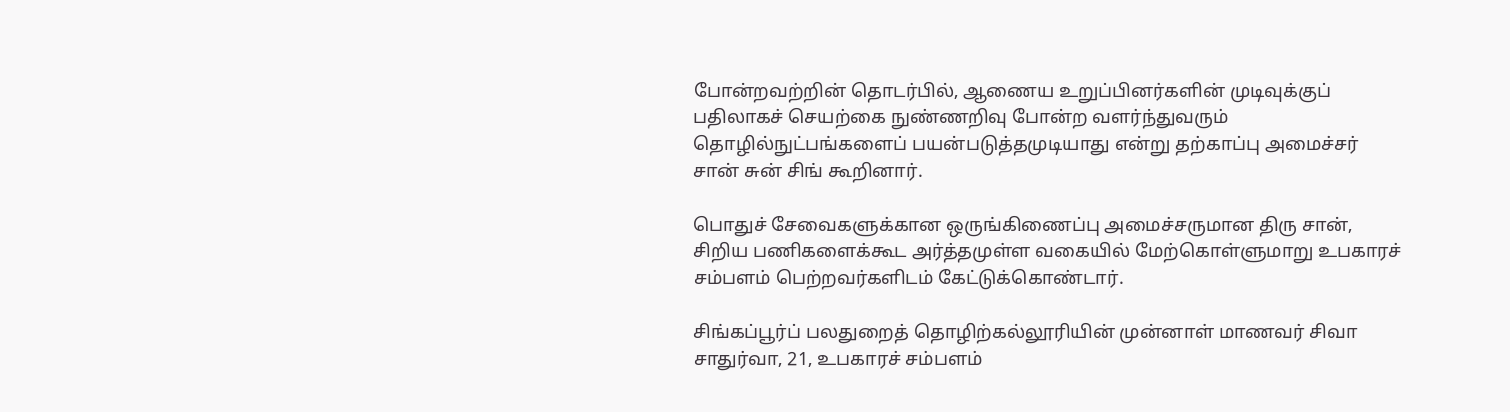போன்றவற்றின் தொடர்பில், ஆணைய உறுப்பினர்களின் முடிவுக்குப் பதிலாகச் செயற்கை நுண்ணறிவு போன்ற வளர்ந்துவரும் தொழில்நுட்பங்களைப் பயன்படுத்தமுடியாது என்று தற்காப்பு அமைச்சர் சான் சுன் சிங் கூறினார்.

பொதுச் சேவைகளுக்கான ஒருங்கிணைப்பு அமைச்சருமான திரு சான், சிறிய பணிகளைக்கூட அர்த்தமுள்ள வகையில் மேற்கொள்ளுமாறு உபகாரச் சம்பளம் பெற்றவர்களிடம் கேட்டுக்கொண்டார்.

சிங்கப்பூர்ப் பலதுறைத் தொழிற்கல்லூரியின் முன்னாள் மாணவர் சிவா சாதுர்வா, 21, உபகாரச் சம்பளம்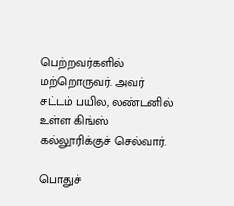பெற்றவர்களில் மற்றொருவர். அவர் சட்டம் பயில, லண்டனில் உள்ள கிங்ஸ் கல்லூரிக்குச் செல்வார்.

பொதுச்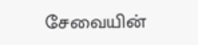சேவையின்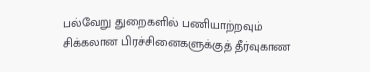பல்வேறு துறைகளில் பணியாற்றவும் சிக்கலான பிரச்சினைகளுக்குத் தீர்வுகாண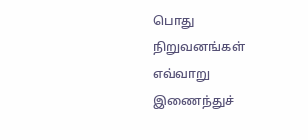பொது நிறுவனங்கள் எவ்வாறு இணைந்துச்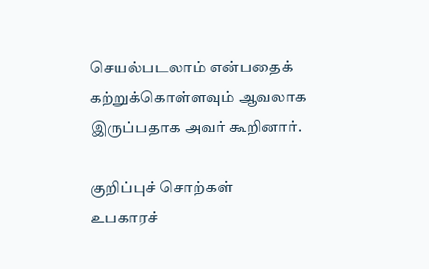செயல்படலாம் என்பதைக் கற்றுக்கொள்ளவும் ஆவலாக இருப்பதாக அவர் கூறினார்.

குறிப்புச் சொற்கள்
உபகாரச்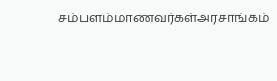சம்பளம்மாணவர்கள்அரசாங்கம்